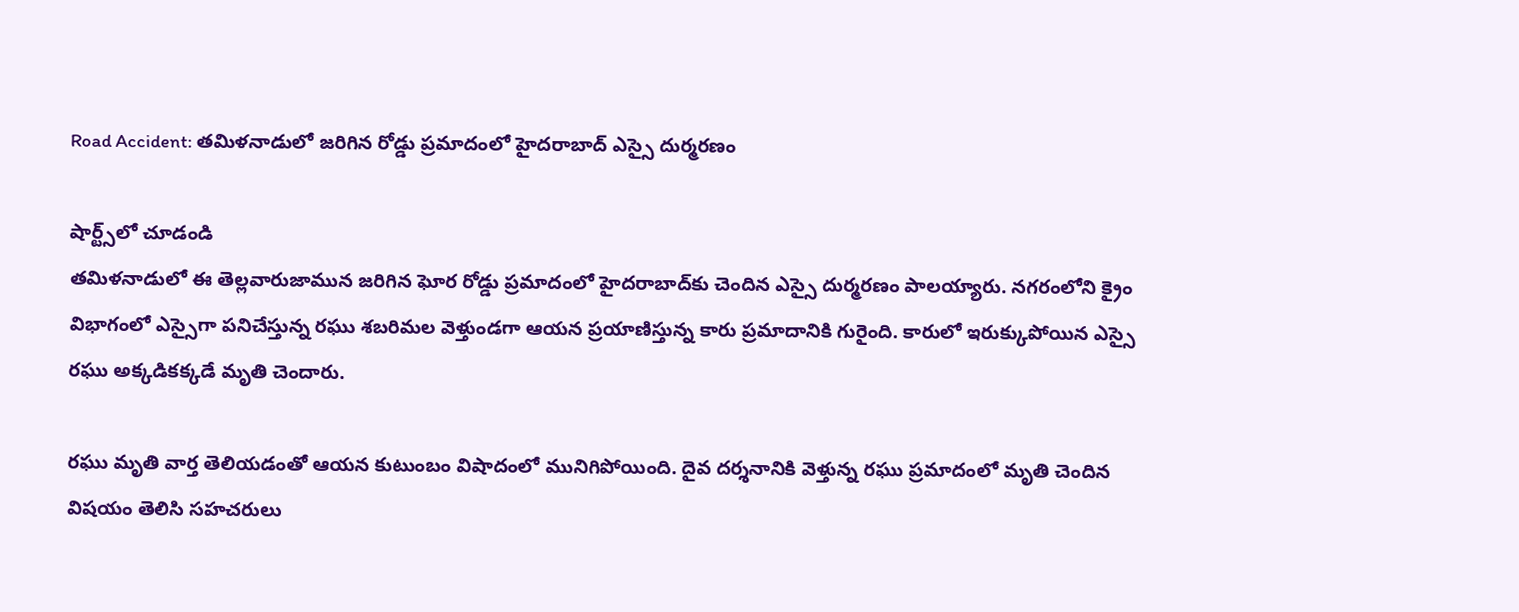Road Accident: తమిళనాడులో జరిగిన రోడ్డు ప్రమాదంలో హైదరాబాద్ ఎస్సై దుర్మరణం

షార్ట్స్‌లో చూడండి
తమిళనాడులో ఈ తెల్లవారుజామున జరిగిన ఘోర రోడ్డు ప్రమాదంలో హైదరాబాద్‌కు చెందిన ఎస్సై దుర్మరణం పాలయ్యారు. నగరంలోని క్రైం విభాగంలో ఎస్సైగా పనిచేస్తున్న రఘు శబరిమల వెళ్తుండగా ఆయన ప్రయాణిస్తున్న కారు ప్రమాదానికి గురైంది. కారులో ఇరుక్కుపోయిన ఎస్సై రఘు అక్కడికక్కడే మృతి చెందారు.

రఘు మృతి వార్త తెలియడంతో ఆయన కుటుంబం విషాదంలో మునిగిపోయింది. దైవ దర్శనానికి వెళ్తున్న రఘు ప్రమాదంలో మృతి చెందిన విషయం తెలిసి సహచరులు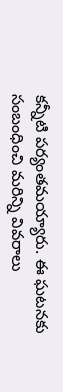కన్నీటి పర్యంతమయ్యారు. ఈ ఘటనకు సంబంధించి మరిన్ని వివరాలు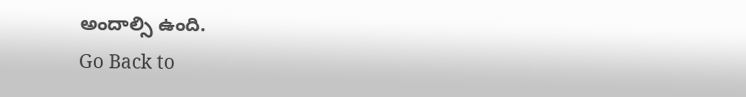అందాల్సి ఉంది.
Go Back to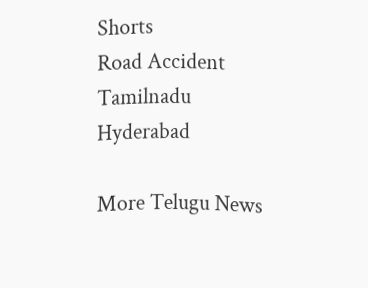Shorts
Road Accident
Tamilnadu
Hyderabad

More Telugu News